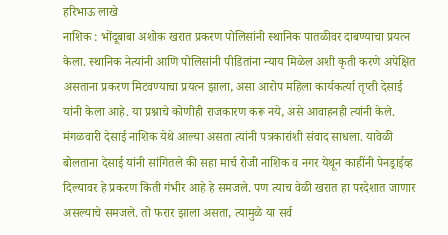हरिभाऊ लाखे
नाशिक : भोंदूबाबा अशोक खरात प्रकरण पोलिसांनी स्थानिक पातळीवर दाबण्याचा प्रयत्न केला. स्थानिक नेत्यांनी आणि पोलिसांनी पीडितांना न्याय मिळेल अशी कृती करणे अपेक्षित असताना प्रकरण मिटवण्याचा प्रयत्न झाला, असा आरोप महिला कार्यकर्त्या तृप्ती देसाई यांनी केला आहे. या प्रश्नाचे कोणीही राजकारण करू नये, असे आवाहनही त्यांनी केले.
मंगळवारी देसाई नाशिक येथे आल्या असता त्यांनी पत्रकारांशी संवाद साधला. यावेळी बोलताना देसाई यांनी सांगितले की सहा मार्च रोजी नाशिक व नगर येथून काहींनी पेनड्राईव्ह दिल्यावर हे प्रकरण किती गंभीर आहे हे समजले. पण त्याच वेळी खरात हा परदेशात जाणार असल्याचे समजले. तो फरार झाला असता, त्यामुळे या सर्व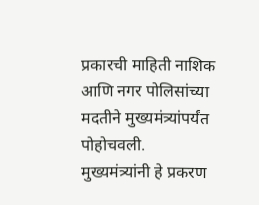प्रकारची माहिती नाशिक आणि नगर पोलिसांच्या मदतीने मुख्यमंत्र्यांपर्यंत पोहोचवली.
मुख्यमंत्र्यांनी हे प्रकरण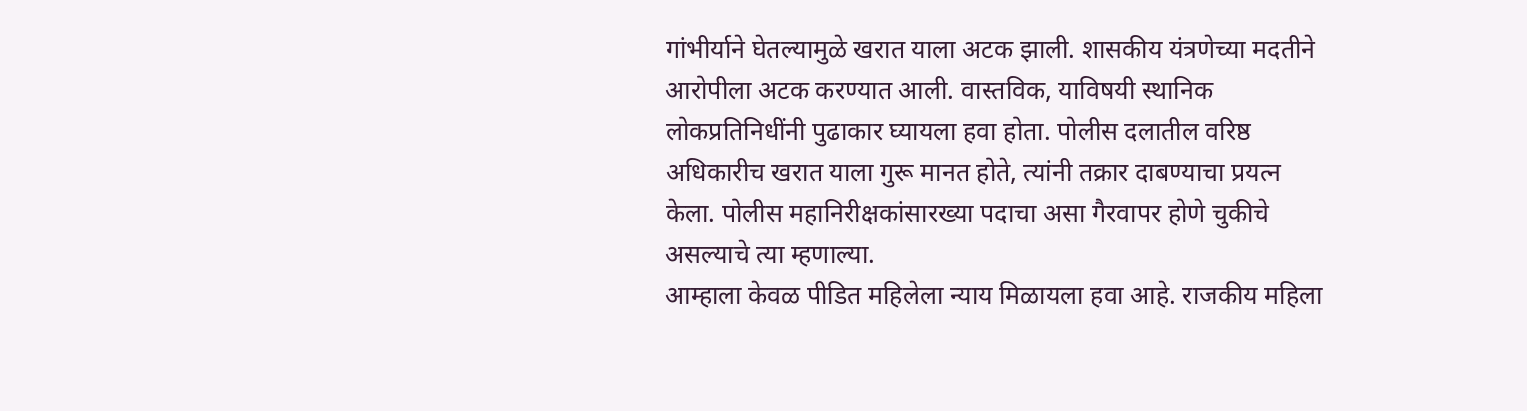गांभीर्याने घेतल्यामुळे खरात याला अटक झाली. शासकीय यंत्रणेच्या मदतीने आरोपीला अटक करण्यात आली. वास्तविक, याविषयी स्थानिक लोकप्रतिनिधींनी पुढाकार घ्यायला हवा होता. पोलीस दलातील वरिष्ठ अधिकारीच खरात याला गुरू मानत होते, त्यांनी तक्रार दाबण्याचा प्रयत्न केला. पोलीस महानिरीक्षकांसारख्या पदाचा असा गैरवापर होणे चुकीचे असल्याचे त्या म्हणाल्या.
आम्हाला केवळ पीडित महिलेला न्याय मिळायला हवा आहे. राजकीय महिला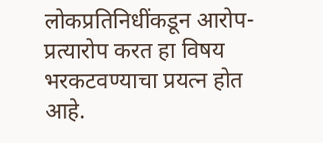लोकप्रतिनिधींकडून आरोप-प्रत्यारोप करत हा विषय भरकटवण्याचा प्रयत्न होत आहे.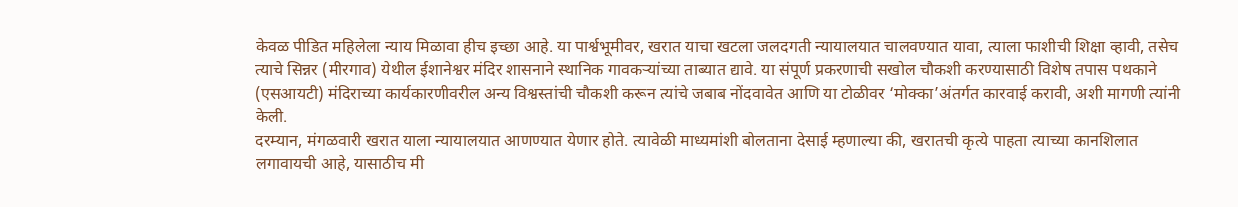केवळ पीडित महिलेला न्याय मिळावा हीच इच्छा आहे. या पार्श्वभूमीवर, खरात याचा खटला जलदगती न्यायालयात चालवण्यात यावा, त्याला फाशीची शिक्षा व्हावी, तसेच त्याचे सिन्नर (मीरगाव) येथील ईशानेश्वर मंदिर शासनाने स्थानिक गावकऱ्यांच्या ताब्यात द्यावे. या संपूर्ण प्रकरणाची सखोल चौकशी करण्यासाठी विशेष तपास पथकाने (एसआयटी) मंदिराच्या कार्यकारणीवरील अन्य विश्वस्तांची चौकशी करून त्यांचे जबाब नोंदवावेत आणि या टोळीवर ‘मोक्का’अंतर्गत कारवाई करावी, अशी मागणी त्यांनी केली.
दरम्यान, मंगळवारी खरात याला न्यायालयात आणण्यात येणार होते. त्यावेळी माध्यमांशी बोलताना देसाई म्हणाल्या की, खरातची कृत्ये पाहता त्याच्या कानशिलात लगावायची आहे, यासाठीच मी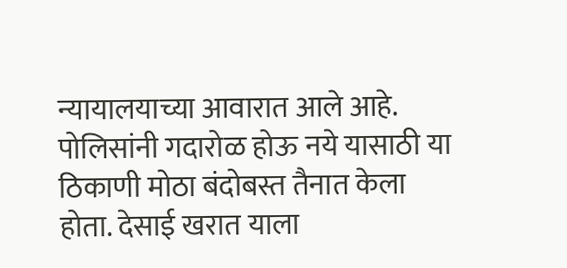न्यायालयाच्या आवारात आले आहे. पोलिसांनी गदारोळ होऊ नये यासाठी या ठिकाणी मोठा बंदोबस्त तैनात केला होता. देसाई खरात याला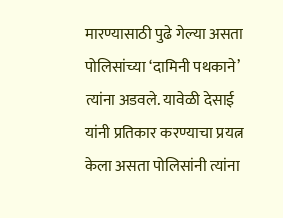मारण्यासाठी पुढे गेल्या असता पोलिसांच्या ‘दामिनी पथकाने’ त्यांना अडवले. यावेळी देसाई यांनी प्रतिकार करण्याचा प्रयत्न केला असता पोलिसांनी त्यांना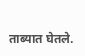ताब्यात घेतले.